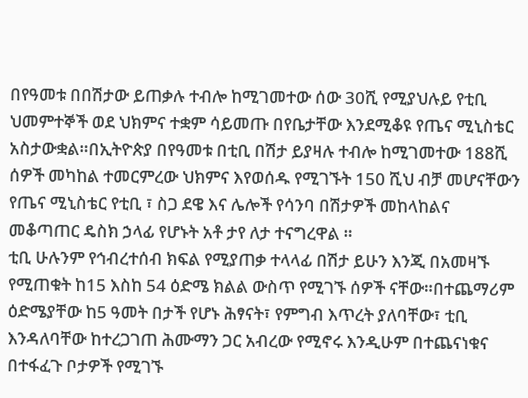በየዓመቱ በበሽታው ይጠቃሉ ተብሎ ከሚገመተው ሰው 30ሺ የሚያህሉይ የቲቢ ህመምተኞች ወደ ህክምና ተቋም ሳይመጡ በየቤታቸው እንደሚቆዩ የጤና ሚኒስቴር አስታውቋል።በኢትዮጵያ በየዓመቱ በቲቢ በሽታ ይያዛሉ ተብሎ ከሚገመተው 188ሺ ሰዎች መካከል ተመርምረው ህክምና እየወሰዱ የሚገኙት 150 ሺህ ብቻ መሆናቸውን የጤና ሚኒስቴር የቲቢ ፣ ስጋ ደዌ እና ሌሎች የሳንባ በሽታዎች መከላከልና መቆጣጠር ዴስክ ኃላፊ የሆኑት አቶ ታየ ለታ ተናግረዋል ።
ቲቢ ሁሉንም የኅብረተሰብ ክፍል የሚያጠቃ ተላላፊ በሽታ ይሁን እንጂ በአመዛኙ የሚጠቁት ከ15 እስከ 54 ዕድሜ ክልል ውስጥ የሚገኙ ሰዎች ናቸው።በተጨማሪም ዕድሜያቸው ከ5 ዓመት በታች የሆኑ ሕፃናት፣ የምግብ እጥረት ያለባቸው፣ ቲቢ እንዳለባቸው ከተረጋገጠ ሕሙማን ጋር አብረው የሚኖሩ እንዲሁም በተጨናነቁና በተፋፈጉ ቦታዎች የሚገኙ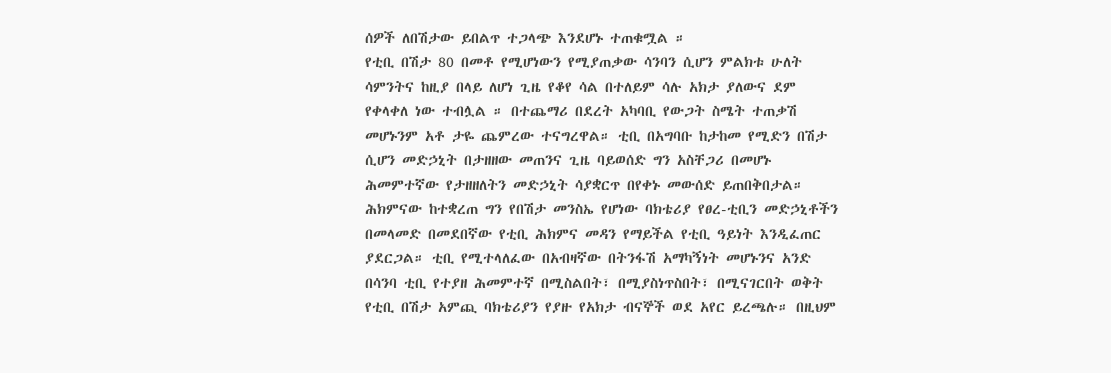ሰዎች ለበሽታው ይበልጥ ተጋላጭ እንደሆኑ ተጠቁሟል ።
የቲቢ በሽታ 80 በመቶ የሚሆነውን የሚያጠቃው ሳንባን ሲሆን ምልክቱ ሁለት ሳምንትና ከዚያ በላይ ለሆነ ጊዜ የቆየ ሳል በተለይም ሳሉ አክታ ያለውና ደም የቀላቀለ ነው ተብሏል ። በተጨማሪ በደረት አካባቢ የውጋት ስሜት ተጠቃሽ መሆኑንም አቶ ታዬ ጨምረው ተናግረዋል። ቲቢ በአግባቡ ከታከመ የሚድን በሽታ ሲሆን መድኃኒት በታዘዘው መጠንና ጊዜ ባይወሰድ ግን አስቸጋሪ በመሆኑ ሕመምተኛው የታዘዘለትን መድኃኒት ሳያቋርጥ በየቀኑ መውሰድ ይጠበቅበታል።
ሕክምናው ከተቋረጠ ግን የበሽታ መንስኤ የሆነው ባክቴሪያ የፀረ-ቲቢን መድኃኒቶችን በመላመድ በመደበኛው የቲቢ ሕክምና መዳን የማይችል የቲቢ ዓይነት እንዲፈጠር ያደርጋል። ቲቢ የሚተላለፈው በአብዛኛው በትንፋሽ አማካኝነት መሆኑንና አንድ በሳንባ ቲቢ የተያዘ ሕመምተኛ በሚስልበት፣ በሚያስነጥስበት፣ በሚናገርበት ወቅት የቲቢ በሽታ አምጪ ባክቴሪያን የያዙ የአክታ ብናኞች ወደ አየር ይረጫሉ። በዚህም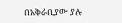በአቅራቢያው ያሉ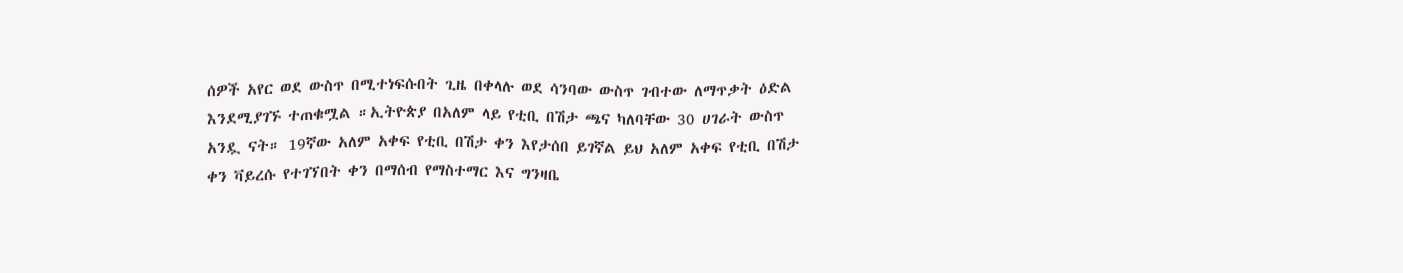ሰዎች አየር ወደ ውስጥ በሚተነፍሱበት ጊዜ በቀላሉ ወደ ሳንባው ውስጥ ገብተው ለማጥቃት ዕድል እንደሚያገኙ ተጠቁሟል ።ኢትዮጵያ በአለም ላይ የቲቢ በሽታ ጫና ካለባቸው 30 ሀገራት ውስጥ አንዷ ናት። 19ኛው አለም አቀፍ የቲቢ በሽታ ቀን እየታሰበ ይገኛል ይህ አለም አቀፍ የቲቢ በሽታ ቀን ቫይረሱ የተገኘበት ቀን በማሰብ የማስተማር እና ግንዛቤ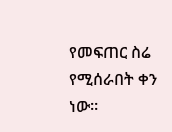የመፍጠር ስሬ የሚሰራበት ቀን ነው።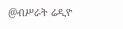@ብሥራት ሬዲዮ